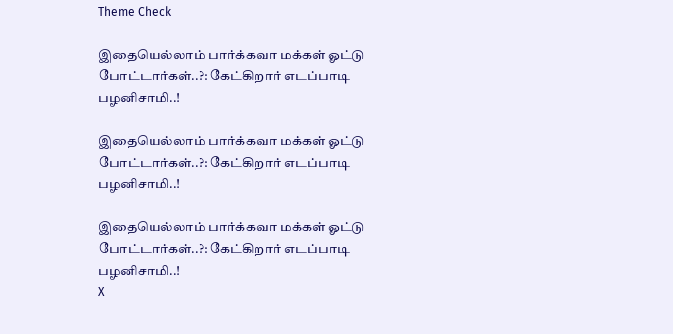Theme Check

இதையெல்லாம் பார்க்கவா மக்கள் ஓட்டு போட்டார்கள்..?: கேட்கிறார் எடப்பாடி பழனிசாமி..!

இதையெல்லாம் பார்க்கவா மக்கள் ஓட்டு போட்டார்கள்..?: கேட்கிறார் எடப்பாடி பழனிசாமி..!

இதையெல்லாம் பார்க்கவா மக்கள் ஓட்டு போட்டார்கள்..?: கேட்கிறார் எடப்பாடி பழனிசாமி..!
X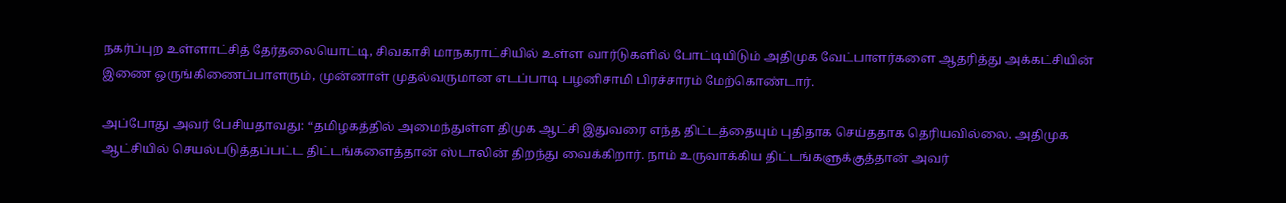நகர்ப்புற உள்ளாட்சித் தேர்தலையொட்டி, சிவகாசி மாநகராட்சியில் உள்ள வார்டுகளில் போட்டியிடும் அதிமுக வேட்பாளர்களை ஆதரித்து அக்கட்சியின் இணை ஒருங்கிணைப்பாளரும், முன்னாள் முதல்வருமான எடப்பாடி பழனிசாமி பிரச்சாரம் மேற்கொண்டார்.

அப்போது அவர் பேசியதாவது: “தமிழகத்தில் அமைந்துள்ள திமுக ஆட்சி இதுவரை எந்த திட்டத்தையும் புதிதாக செய்ததாக தெரியவில்லை. அதிமுக ஆட்சியில் செயல்படுத்தப்பட்ட திட்டங்களைத்தான் ஸ்டாலின் திறந்து வைக்கிறார். நாம் உருவாக்கிய திட்டங்களுக்குத்தான் அவர்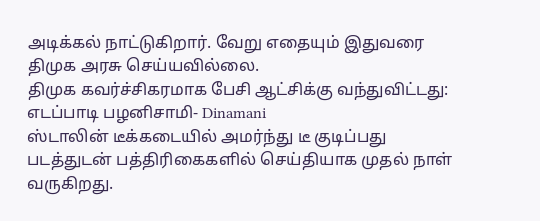அடிக்கல் நாட்டுகிறார். வேறு எதையும் இதுவரை திமுக அரசு செய்யவில்லை.
திமுக கவர்ச்சிகரமாக பேசி ஆட்சிக்கு வந்துவிட்டது: எடப்பாடி பழனிசாமி- Dinamani
ஸ்டாலின் டீக்கடையில் அமர்ந்து டீ குடிப்பது படத்துடன் பத்திரிகைகளில் செய்தியாக முதல் நாள் வருகிறது.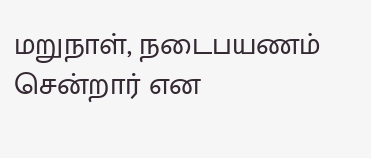மறுநாள், நடைபயணம் சென்றார் என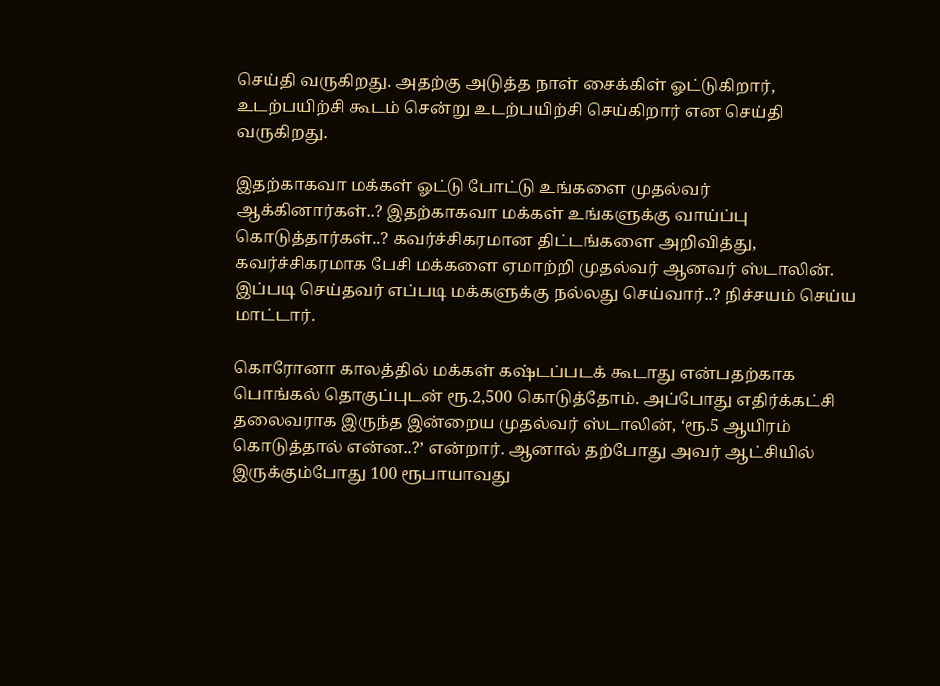செய்தி வருகிறது. அதற்கு அடுத்த நாள் சைக்கிள் ஓட்டுகிறார், உடற்பயிற்சி கூடம் சென்று உடற்பயிற்சி செய்கிறார் என செய்தி வருகிறது.

இதற்காகவா மக்கள் ஓட்டு போட்டு உங்களை முதல்வர் ஆக்கினார்கள்..? இதற்காகவா மக்கள் உங்களுக்கு வாய்ப்பு கொடுத்தார்கள்..? கவர்ச்சிகரமான திட்டங்களை அறிவித்து, கவர்ச்சிகரமாக பேசி மக்களை ஏமாற்றி முதல்வர் ஆனவர் ஸ்டாலின். இப்படி செய்தவர் எப்படி மக்களுக்கு நல்லது செய்வார்..? நிச்சயம் செய்ய மாட்டார்.

கொரோனா காலத்தில் மக்கள் கஷ்டப்படக் கூடாது என்பதற்காக பொங்கல் தொகுப்புடன் ரூ.2,500 கொடுத்தோம். அப்போது எதிர்க்கட்சி தலைவராக இருந்த இன்றைய முதல்வர் ஸ்டாலின், ‘ரூ.5 ஆயிரம் கொடுத்தால் என்ன..?’ என்றார். ஆனால் தற்போது அவர் ஆட்சியில் இருக்கும்போது 100 ரூபாயாவது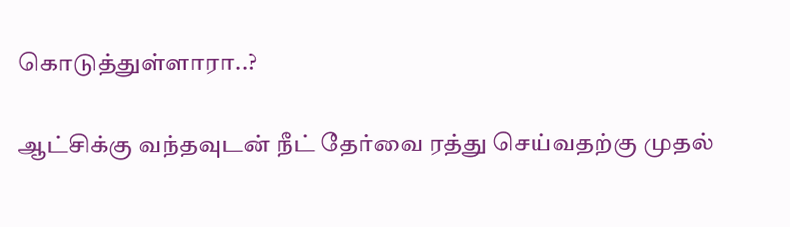கொடுத்துள்ளாரா..?

ஆட்சிக்கு வந்தவுடன் நீட் தேர்வை ரத்து செய்வதற்கு முதல்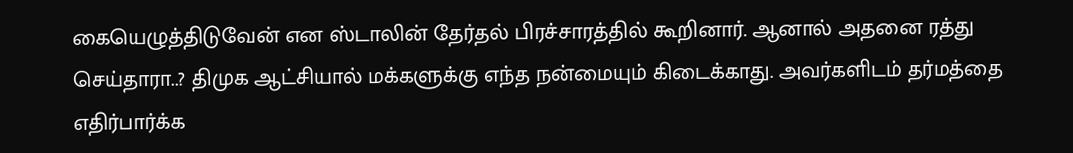கையெழுத்திடுவேன் என ஸ்டாலின் தேர்தல் பிரச்சாரத்தில் கூறினார். ஆனால் அதனை ரத்து செய்தாரா..? திமுக ஆட்சியால் மக்களுக்கு எந்த நன்மையும் கிடைக்காது. அவர்களிடம் தர்மத்தை எதிர்பார்க்க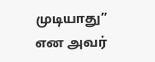முடியாது” என அவர்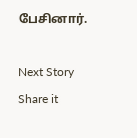பேசினார்.

Next Story
Share it